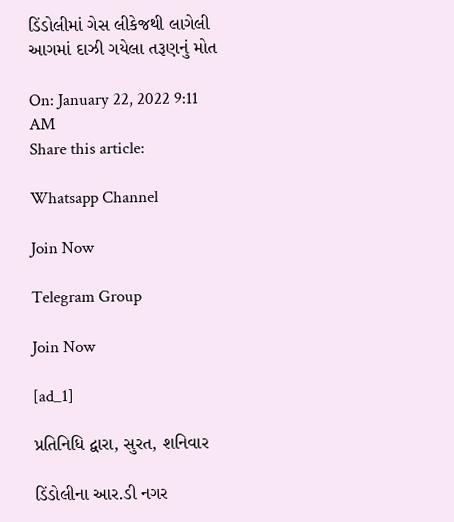ડિંડોલીમાં ગેસ લીકેજથી લાગેલી આગમાં દાઝી ગયેલા તરૂણનું મોત

On: January 22, 2022 9:11 AM
Share this article:

Whatsapp Channel

Join Now

Telegram Group

Join Now

[ad_1]

પ્રતિનિધિ દ્વારા, સુરત, શનિવાર

ડિંડોલીના આર.ડી નગર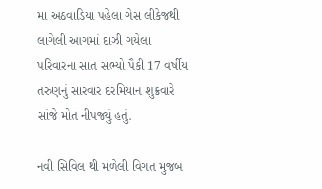મા અઠવાડિયા પહેલા ગેસ લીકેજથી લાગેલી આગમાં દાઝી ગયેલા પરિવારના સાત સભ્યો પૈકી 17 વર્ષીય તરુણનું સારવાર દરમિયાન શુક્રવારે સાંજે મોત નીપજ્યું હતું.

નવી સિવિલ થી મળેલી વિગત મુજબ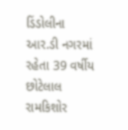ડિંડોલીના આર.ડી નગરમાં રહેતા 39 વર્ષીય છોટેલાલ રામકિશોર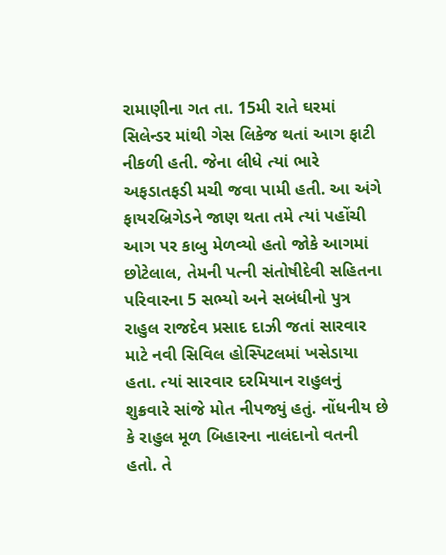રામાણીના ગત તા. 15મી રાતે ઘરમાં સિલેન્ડર માંથી ગેસ લિકેજ થતાં આગ ફાટી નીકળી હતી. જેના લીધે ત્યાં ભારે અફડાતફડી મચી જવા પામી હતી. આ અંગે ફાયરબ્રિગેડને જાણ થતા તમે ત્યાં પહોંચી આગ પર કાબુ મેળવ્યો હતો જોકે આગમાં છોટેલાલ, તેમની પત્ની સંતોષીદેવી સહિતના પરિવારના 5 સભ્યો અને સબંધીનો પુત્ર રાહુલ રાજદેવ પ્રસાદ દાઝી જતાં સારવાર માટે નવી સિવિલ હોસ્પિટલમાં ખસેડાયા હતા. ત્યાં સારવાર દરમિયાન રાહુલનું શુક્રવારે સાંજે મોત નીપજ્યું હતું. નોંધનીય છે કે રાહુલ મૂળ બિહારના નાલંદાનો વતની હતો. તે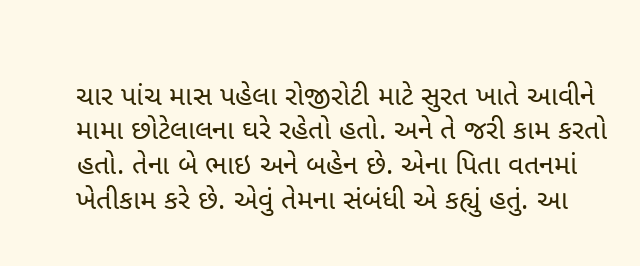ચાર પાંચ માસ પહેલા રોજીરોટી માટે સુરત ખાતે આવીને મામા છોટેલાલના ઘરે રહેતો હતો. અને તે જરી કામ કરતો હતો. તેના બે ભાઇ અને બહેન છે. એના પિતા વતનમાં ખેતીકામ કરે છે. એવું તેમના સંબંધી એ કહ્યું હતું. આ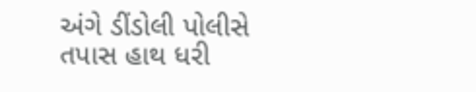અંગે ડીંડોલી પોલીસે તપાસ હાથ ધરી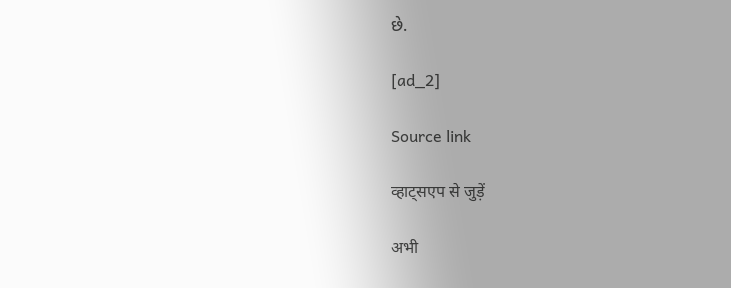છે.

[ad_2]

Source link

व्हाट्सएप से जुड़ें

अभी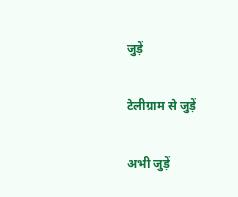जुड़ें

टेलीग्राम से जुड़ें

अभी जुड़ें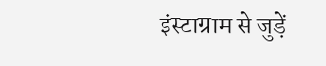इंस्टाग्राम से जुड़ें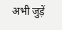अभी जुड़ें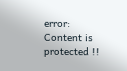error: Content is protected !!